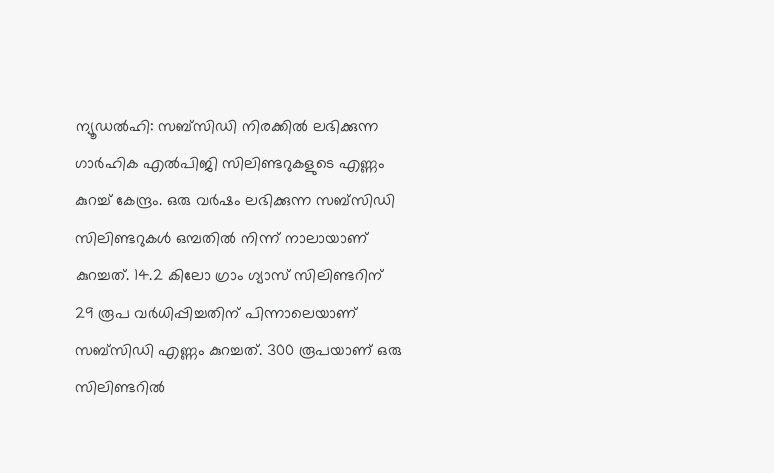ന്യൂഡൽഹി: സബ്സിഡി നിരക്കിൽ ലഭിക്കുന്ന ഗാർഹിക എൽപിജി സിലിണ്ടറുകളുടെ എണ്ണം കുറച്ച് കേന്ദ്രം. ഒരു വർഷം ലഭിക്കുന്ന സബ്സിഡി സിലിണ്ടറുകൾ ഒമ്പതിൽ നിന്ന് നാലായാണ് കുറച്ചത്. 14.2 കിലോ ഗ്രാം ഗ്യാസ് സിലിണ്ടറിന് 29 രൂപ വർധിപ്പിച്ചതിന് പിന്നാലെയാണ് സബ്സിഡി എണ്ണം കുറച്ചത്. 300 രൂപയാണ് ഒരു സിലിണ്ടറിൽ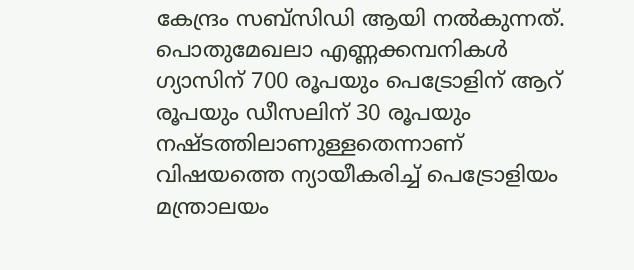കേന്ദ്രം സബ്സിഡി ആയി നൽകുന്നത്.
പൊതുമേഖലാ എണ്ണക്കമ്പനികൾ ഗ്യാസിന് 700 രൂപയും പെട്രോളിന് ആറ് രൂപയും ഡീസലിന് 30 രൂപയും നഷ്ടത്തിലാണുള്ളതെന്നാണ് വിഷയത്തെ ന്യായീകരിച്ച് പെട്രോളിയം മന്ത്രാലയം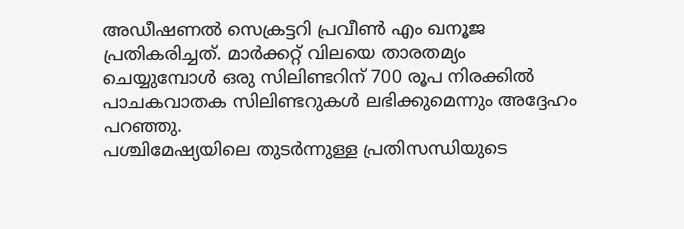അഡീഷണൽ സെക്രട്ടറി പ്രവീൺ എം ഖനൂജ പ്രതികരിച്ചത്. മാർക്കറ്റ് വിലയെ താരതമ്യം ചെയ്യുമ്പോൾ ഒരു സിലിണ്ടറിന് 700 രൂപ നിരക്കിൽ പാചകവാതക സിലിണ്ടറുകൾ ലഭിക്കുമെന്നും അദ്ദേഹം പറഞ്ഞു.
പശ്ചിമേഷ്യയിലെ തുടർന്നുള്ള പ്രതിസന്ധിയുടെ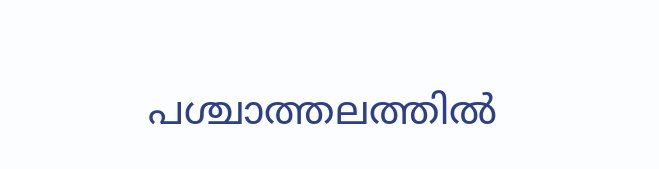പശ്ചാത്തലത്തിൽ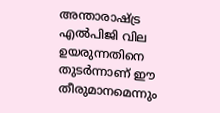അന്താരാഷ്ട്ര എൽപിജി വില ഉയരുന്നതിനെ തുടർന്നാണ് ഈ തീരുമാനമെന്നും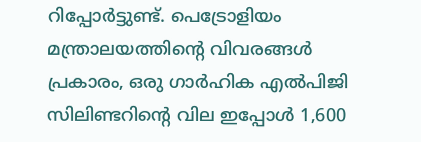റിപ്പോർട്ടുണ്ട്. പെട്രോളിയം മന്ത്രാലയത്തിന്റെ വിവരങ്ങൾ പ്രകാരം, ഒരു ഗാർഹിക എൽപിജി സിലിണ്ടറിന്റെ വില ഇപ്പോൾ 1,600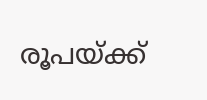രൂപയ്ക്ക്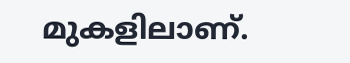മുകളിലാണ്.